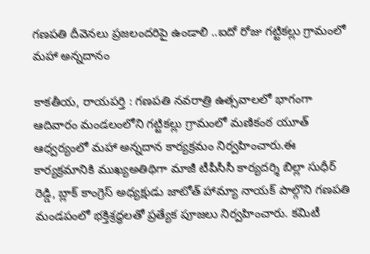గణపతి దీవెనలు ప్రజలందరిపై ఉండాలి ..ఐదో రోజు గట్టికల్లు గ్రామంలో మహా అన్నదానం

కాకతీయ, రాయపర్తి : గణపతి నవరాత్రి ఉత్సవాలలో భాగంగా ఆదివారం మండలంలోని గట్టికల్లు గ్రామంలో మణికంఠ యూత్ ఆధ్వర్యంలో మహా అన్నదాన కార్యక్రమం నిర్వహించారు.ఈ కార్యక్రమానికి ముఖ్యఅతిథిగా మాజీ టీపీసీసీ కార్యదర్శి బిల్లా సుధీర్ రెడ్డి, బ్లాక్ కాంగ్రెస్ అధ్యక్షుడు జాటోత్ హామ్యా నాయక్ పాల్గొని గణపతి మండపంలో భక్తిశ్రద్ధలతో ప్రత్యేక పూజలు నిర్వహించారు. కమిటీ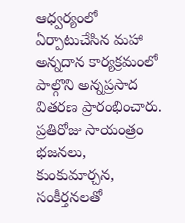ఆధ్వర్యంలో ఏర్పాటుచేసిన మహా అన్నదాన కార్యక్రమంలో పాల్గొని అన్నప్రసాద వితరణ ప్రారంభించారు. ప్రతిరోజు సాయంత్రం భజనలు, కుంకుమార్చన, సంకీర్తనలతో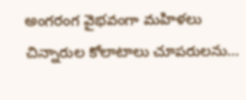అంగరంగ వైభవంగా మహిళలు చిన్నారుల కోలాటాలు చూపరులను...